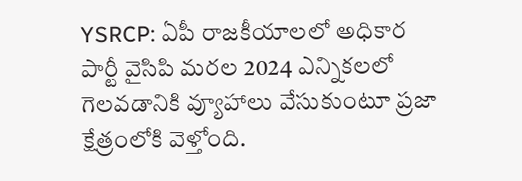YSRCP: ఏపీ రాజకీయాలలో అధికార పార్టీ వైసిపి మరల 2024 ఎన్నికలలో గెలవడానికి వ్యూహాలు వేసుకుంటూ ప్రజా క్షేత్రంలోకి వెళ్తోంది.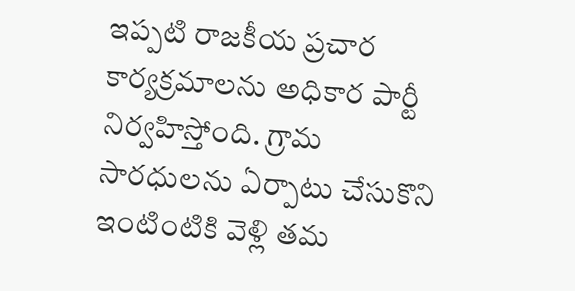ఇప్పటి రాజకీయ ప్రచార కార్యక్రమాలను అధికార పార్టీ నిర్వహిస్తోంది. గ్రామ సారధులను ఏర్పాటు చేసుకొని ఇంటింటికి వెళ్లి తమ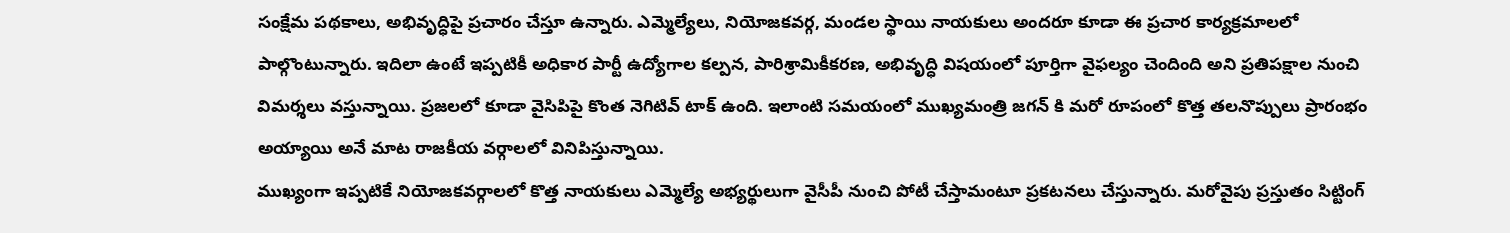సంక్షేమ పథకాలు, అభివృద్ధిపై ప్రచారం చేస్తూ ఉన్నారు. ఎమ్మెల్యేలు, నియోజకవర్గ, మండల స్థాయి నాయకులు అందరూ కూడా ఈ ప్రచార కార్యక్రమాలలో పాల్గొంటున్నారు. ఇదిలా ఉంటే ఇప్పటికీ అధికార పార్టీ ఉద్యోగాల కల్పన, పారిశ్రామికీకరణ, అభివృద్ధి విషయంలో పూర్తిగా వైఫల్యం చెందింది అని ప్రతిపక్షాల నుంచి విమర్శలు వస్తున్నాయి. ప్రజలలో కూడా వైసిపిపై కొంత నెగిటివ్ టాక్ ఉంది. ఇలాంటి సమయంలో ముఖ్యమంత్రి జగన్ కి మరో రూపంలో కొత్త తలనొప్పులు ప్రారంభం అయ్యాయి అనే మాట రాజకీయ వర్గాలలో వినిపిస్తున్నాయి.
ముఖ్యంగా ఇప్పటికే నియోజకవర్గాలలో కొత్త నాయకులు ఎమ్మెల్యే అభ్యర్థులుగా వైసీపీ నుంచి పోటీ చేస్తామంటూ ప్రకటనలు చేస్తున్నారు. మరోవైపు ప్రస్తుతం సిట్టింగ్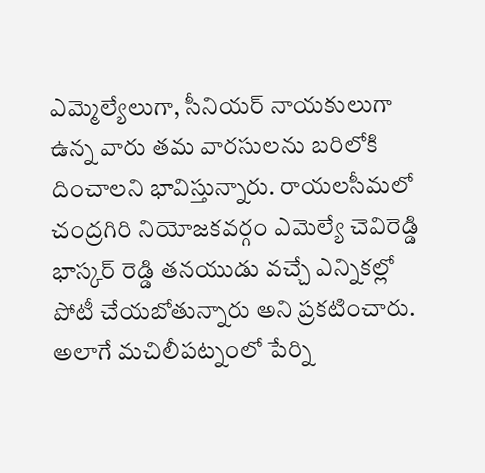ఎమ్మెల్యేలుగా, సీనియర్ నాయకులుగా ఉన్న వారు తమ వారసులను బరిలోకి దించాలని భావిస్తున్నారు. రాయలసీమలో చంద్రగిరి నియోజకవర్గం ఎమెల్యే చెవిరెడ్డి భాస్కర్ రెడ్డి తనయుడు వచ్చే ఎన్నికల్లో పోటీ చేయబోతున్నారు అని ప్రకటించారు. అలాగే మచిలీపట్నంలో పేర్ని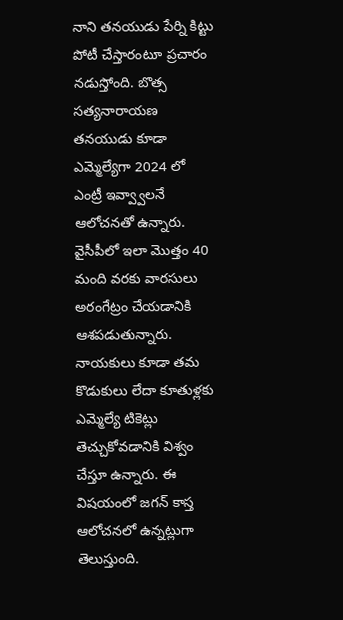నాని తనయుడు పేర్ని కిట్టు పోటీ చేస్తారంటూ ప్రచారం నడుస్తోంది. బొత్స సత్యనారాయణ తనయుడు కూడా ఎమ్మెల్యేగా 2024 లో ఎంట్రీ ఇవ్వ్వాలనే ఆలోచనతో ఉన్నారు.
వైసీపీలో ఇలా మొత్తం 40 మంది వరకు వారసులు అరంగేట్రం చేయడానికి ఆశపడుతున్నారు. నాయకులు కూడా తమ కొడుకులు లేదా కూతుళ్లకు ఎమ్మెల్యే టికెట్లు తెచ్చుకోవడానికి విశ్వం చేస్తూ ఉన్నారు. ఈ విషయంలో జగన్ కాస్త ఆలోచనలో ఉన్నట్లుగా తెలుస్తుంది.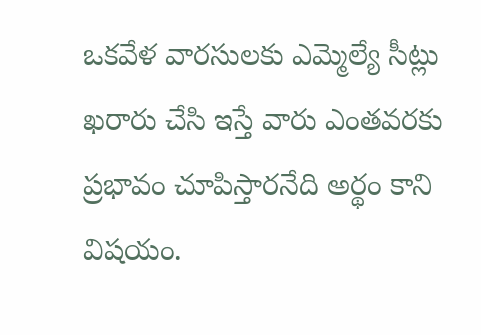ఒకవేళ వారసులకు ఎమ్మెల్యే సీట్లు ఖరారు చేసి ఇస్తే వారు ఎంతవరకు ప్రభావం చూపిస్తారనేది అర్థం కాని విషయం.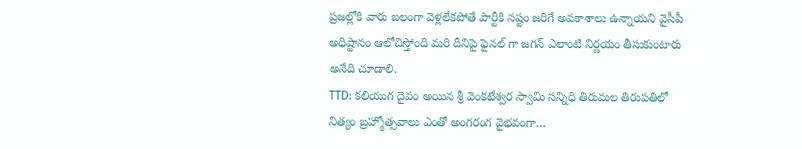ప్రజల్లోకి వారు బలంగా వెళ్లలేకపోతే పార్టీకి నష్టం జరిగే అవకాశాలు ఉన్నాయని వైసీపీ అధిష్టానం ఆలోచిస్తోంది మరి దీనిపై ఫైనల్ గా జగన్ ఎలాంటి నిర్ణయం తీసుకుంటారు అనేది చూడాలి.
TTD: కలియుగ దైవం అయిన శ్రీ వెంకటేశ్వర స్వామి సన్నిధి తిరుమల తిరుపతిలో నిత్యం బ్రహ్మోత్సవాలు ఎంతో అంగరంగ వైభవంగా…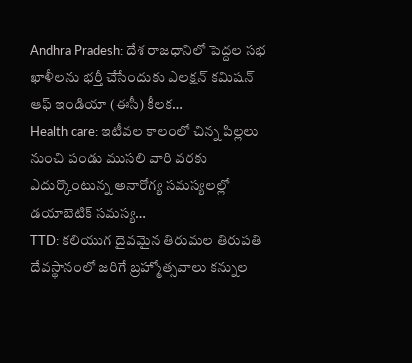Andhra Pradesh: దేశ రాజధానిలో పెద్దల సభ ఖాళీలను భర్తీ చేసేందుకు ఎలక్షన్ కమిషన్ ఆఫ్ ఇండియా (ఈసీ) కీలక…
Health care: ఇటీవల కాలంలో చిన్న పిల్లలు నుంచి పండు ముసలి వారి వరకు ఎదుర్కొంటున్న అనారోగ్య సమస్యలల్లో డయాబెటిక్ సమస్య…
TTD: కలియుగ దైవమైన తిరుమల తిరుపతి దేవస్థానంలో జరిగే బ్రహ్మోత్సవాలు కన్నుల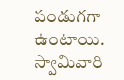పండుగగా ఉంటాయి. స్వామివారి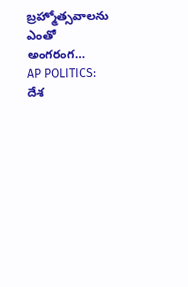బ్రహ్మోత్సవాలను ఎంతో అంగరంగ…
AP POLITICS: దేశ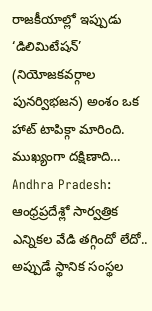రాజకీయాల్లో ఇప్పుడు ‘డిలిమిటేషన్’ (నియోజకవర్గాల పునర్విభజన) అంశం ఒక హాట్ టాపిక్గా మారింది. ముఖ్యంగా దక్షిణాది…
Andhra Pradesh: ఆంధ్రప్రదేశ్లో సార్వత్రిక ఎన్నికల వేడి తగ్గిందో లేదో.. అప్పుడే స్థానిక సంస్థల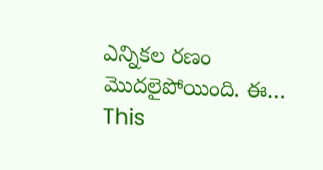ఎన్నికల రణం మొదలైపోయింది. ఈ…
This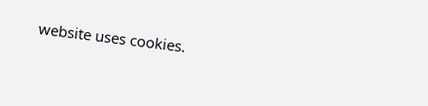website uses cookies.